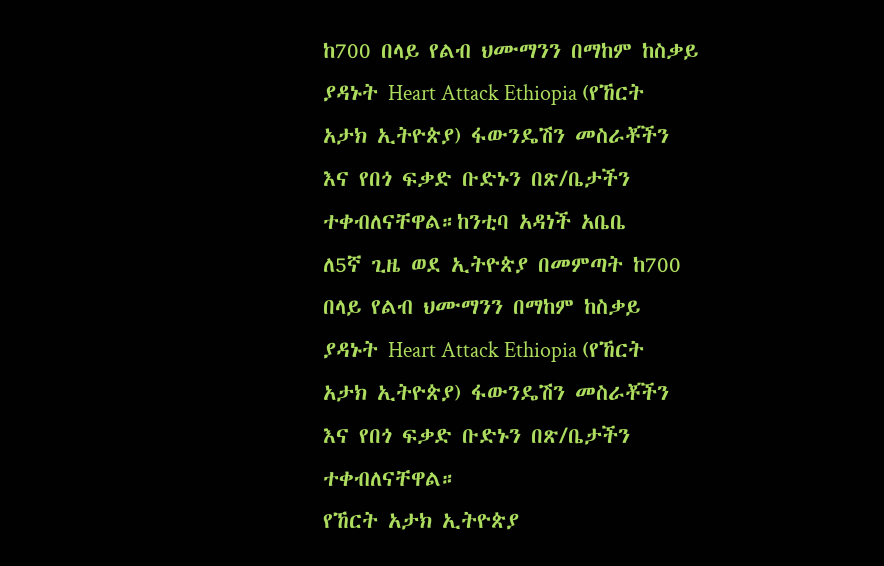ከ700 በላይ የልብ ህሙማንን በማከም ከስቃይ ያዳኑት Heart Attack Ethiopia (የኸርት አታክ ኢትዮጵያ) ፋውንዴሽን መስራቾችን እና የበጎ ፍቃድ ቡድኑን በጽ/ቤታችን ተቀብለናቸዋል።ከንቲባ አዳነች አቤቤ
ለ5ኛ ጊዜ ወደ ኢትዮጵያ በመምጣት ከ700 በላይ የልብ ህሙማንን በማከም ከስቃይ ያዳኑት Heart Attack Ethiopia (የኸርት አታክ ኢትዮጵያ) ፋውንዴሽን መስራቾችን እና የበጎ ፍቃድ ቡድኑን በጽ/ቤታችን ተቀብለናቸዋል።
የኸርት አታክ ኢትዮጵያ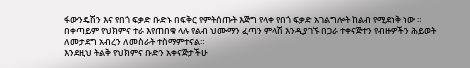ፋውንዴሽን እና የበጎ ፍቃድ ቡድኑ በፍቅር የምትሰጡት እጅግ የላቀ የበጎ ፍቃድ አገልግሎት ከልብ የሚደነቅ ነው ።
በቀጣይም የህክምና ተራ እየጠበቁ ላሉ የልብ ህሙማን ፈጣን ምላሽ እንዲያገኙ በጋራ ተቀናጅተን የብዙዎችን ሕይወት ለመታደግ አብረን ለመስራት ተስማምተናል።
እንደዚህ ትልቅ የህክምና ቡድን አቀናጅታችሁ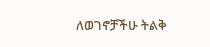ለወገኖቻችሁ ትልቅ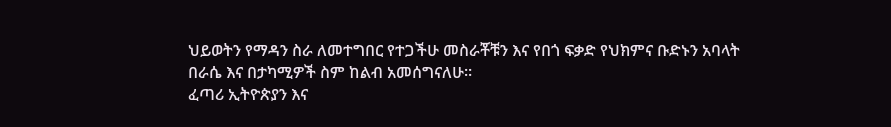ህይወትን የማዳን ስራ ለመተግበር የተጋችሁ መስራቾቹን እና የበጎ ፍቃድ የህክምና ቡድኑን አባላት በራሴ እና በታካሚዎች ስም ከልብ አመሰግናለሁ።
ፈጣሪ ኢትዮጵያን እና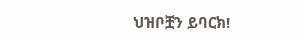ህዝቦቿን ይባርክ!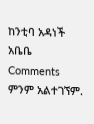ከንቲባ አዳነች አቤቤ
Comments
ምንም አልተገኘም.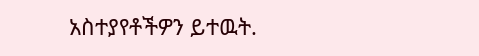አስተያየቶችዎን ይተዉት.